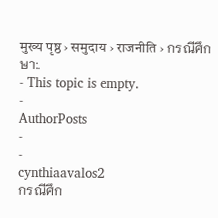मुख्य पृष्ठ › समुदाय › राजनीति › กรณีศึกษา:.
- This topic is empty.
-
AuthorPosts
-
-
cynthiaavalos2
กรณีศึก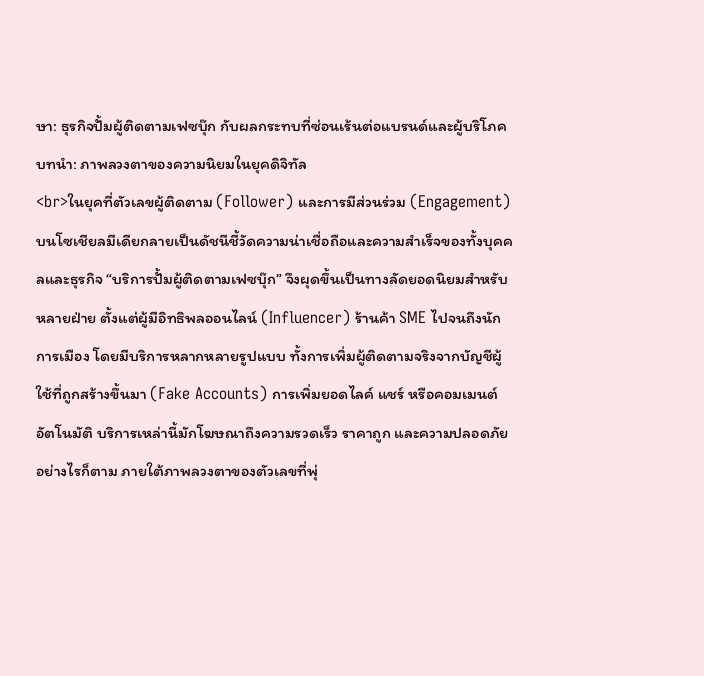ษา: ธุรกิจปั้มผู้ติดตามเฟซบุ๊ก กับผลกระทบที่ซ่อนเร้นต่อแบรนด์และผู้บริโภค
บทนำ: ภาพลวงตาของความนิยมในยุคดิจิทัล
<br>ในยุคที่ตัวเลขผู้ติดตาม (Follower) และการมีส่วนร่วม (Engagement) บนโซเชียลมีเดียกลายเป็นดัชนีชี้วัดความน่าเชื่อถือและความสำเร็จของทั้งบุคคลและธุรกิจ “บริการปั้มผู้ติดตามเฟซบุ๊ก” จึงผุดขึ้นเป็นทางลัดยอดนิยมสำหรับหลายฝ่าย ตั้งแต่ผู้มีอิทธิพลออนไลน์ (Influencer) ร้านค้า SME ไปจนถึงนักการเมือง โดยมีบริการหลากหลายรูปแบบ ทั้งการเพิ่มผู้ติดตามจริงจากบัญชีผู้ใช้ที่ถูกสร้างขึ้นมา (Fake Accounts) การเพิ่มยอดไลค์ แชร์ หรือคอมเมนต์อัตโนมัติ บริการเหล่านี้มักโฆษณาถึงความรวดเร็ว ราคาถูก และความปลอดภัย อย่างไรก็ตาม ภายใต้ภาพลวงตาของตัวเลขที่พุ่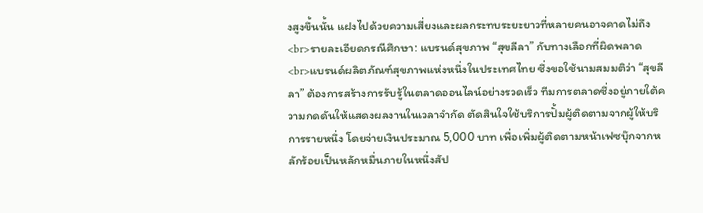งสูงขึ้นนั้น แฝงไปด้วยความเสี่ยงและผลกระทบระยะยาวที่หลายคนอาจคาดไม่ถึง<br>รายละเอียดกรณีศึกษา: แบรนด์สุขภาพ “สุขลีลา” กับทางเลือกที่ผิดพลาด
<br>แบรนด์ผลิตภัณฑ์สุขภาพแห่งหนึ่งในประเทศไทย ซึ่งขอใช้นามสมมติว่า “สุขลีลา” ต้องการสร้างการรับรู้ในตลาดออนไลน์อย่างรวดเร็ว ทีมการตลาดซึ่งอยู่ภายใต้ความกดดันให้แสดงผลงานในเวลาจำกัด ตัดสินใจใช้บริการปั้มผู้ติดตามจากผู้ให้บริการรายหนึ่ง โดยจ่ายเงินประมาณ 5,000 บาท เพื่อเพิ่มผู้ติดตามหน้าเฟซบุ๊กจากหลักร้อยเป็นหลักหมื่นภายในหนึ่งสัป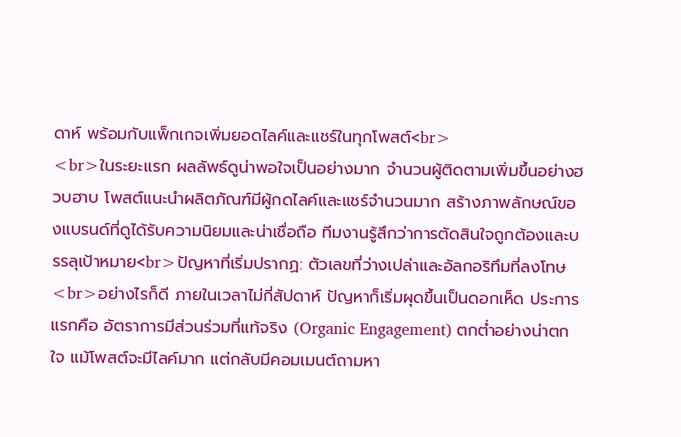ดาห์ พร้อมกับแพ็กเกจเพิ่มยอดไลค์และแชร์ในทุกโพสต์<br>
<br>ในระยะแรก ผลลัพธ์ดูน่าพอใจเป็นอย่างมาก จำนวนผู้ติดตามเพิ่มขึ้นอย่างฮวบฮาบ โพสต์แนะนำผลิตภัณฑ์มีผู้กดไลค์และแชร์จำนวนมาก สร้างภาพลักษณ์ของแบรนด์ที่ดูได้รับความนิยมและน่าเชื่อถือ ทีมงานรู้สึกว่าการตัดสินใจถูกต้องและบรรลุเป้าหมาย<br>ปัญหาที่เริ่มปรากฏ: ตัวเลขที่ว่างเปล่าและอัลกอริทึมที่ลงโทษ
<br>อย่างไรก็ดี ภายในเวลาไม่กี่สัปดาห์ ปัญหาก็เริ่มผุดขึ้นเป็นดอกเห็ด ประการแรกคือ อัตราการมีส่วนร่วมที่แท้จริง (Organic Engagement) ตกต่ำอย่างน่าตกใจ แม้โพสต์จะมีไลค์มาก แต่กลับมีคอมเมนต์ถามหา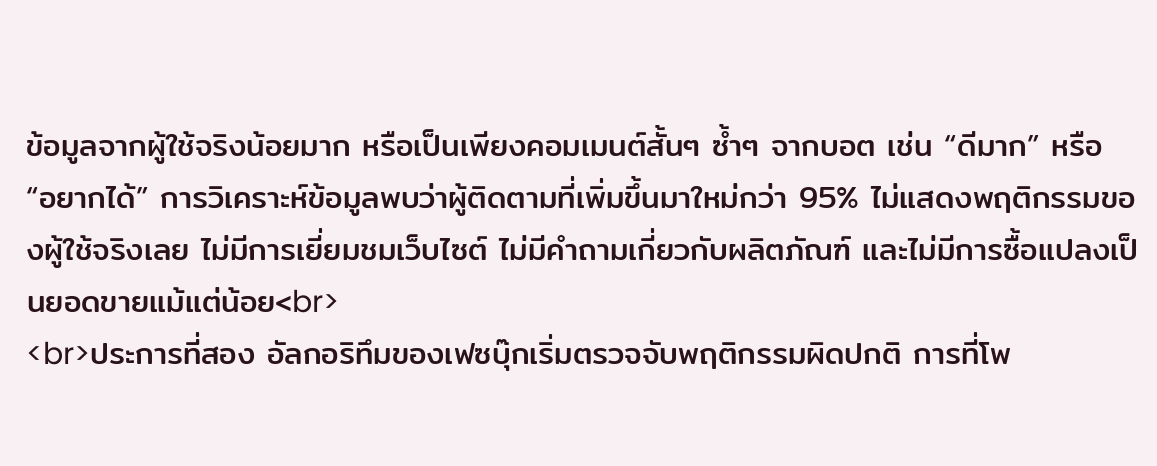ข้อมูลจากผู้ใช้จริงน้อยมาก หรือเป็นเพียงคอมเมนต์สั้นๆ ซ้ำๆ จากบอต เช่น “ดีมาก” หรือ “อยากได้” การวิเคราะห์ข้อมูลพบว่าผู้ติดตามที่เพิ่มขึ้นมาใหม่กว่า 95% ไม่แสดงพฤติกรรมของผู้ใช้จริงเลย ไม่มีการเยี่ยมชมเว็บไซต์ ไม่มีคำถามเกี่ยวกับผลิตภัณฑ์ และไม่มีการซื้อแปลงเป็นยอดขายแม้แต่น้อย<br>
<br>ประการที่สอง อัลกอริทึมของเฟซบุ๊กเริ่มตรวจจับพฤติกรรมผิดปกติ การที่โพ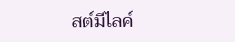สต์มีไลค์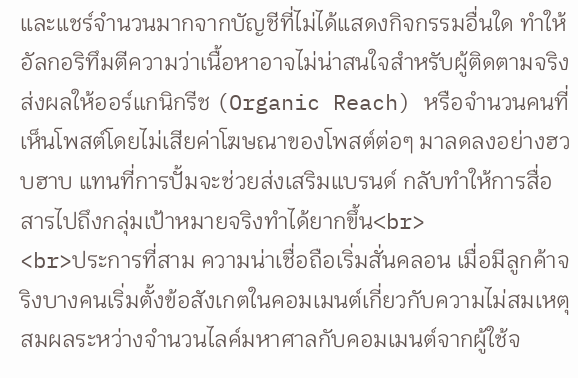และแชร์จำนวนมากจากบัญชีที่ไม่ได้แสดงกิจกรรมอื่นใด ทำให้อัลกอริทึมตีความว่าเนื้อหาอาจไม่น่าสนใจสำหรับผู้ติดตามจริง ส่งผลให้ออร์แกนิกรีช (Organic Reach) หรือจำนวนคนที่เห็นโพสต์โดยไม่เสียค่าโฆษณาของโพสต์ต่อๆ มาลดลงอย่างฮวบฮาบ แทนที่การปั้มจะช่วยส่งเสริมแบรนด์ กลับทำให้การสื่อสารไปถึงกลุ่มเป้าหมายจริงทำได้ยากขึ้น<br>
<br>ประการที่สาม ความน่าเชื่อถือเริ่มสั่นคลอน เมื่อมีลูกค้าจริงบางคนเริ่มตั้งข้อสังเกตในคอมเมนต์เกี่ยวกับความไม่สมเหตุสมผลระหว่างจำนวนไลค์มหาศาลกับคอมเมนต์จากผู้ใช้จ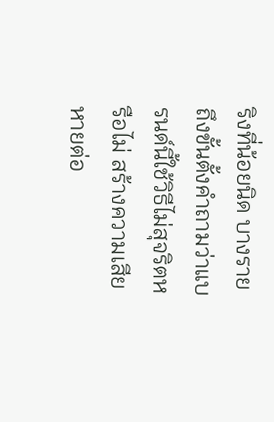ริงที่น้อยนิด บางรายถึงขั้นตั้งคำถามว่าแบรนด์นี้ใช้วิธีไม่สุจริตหรือไม่ สร้างความเสียหายต่อ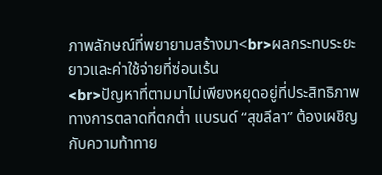ภาพลักษณ์ที่พยายามสร้างมา<br>ผลกระทบระยะยาวและค่าใช้จ่ายที่ซ่อนเร้น
<br>ปัญหาที่ตามมาไม่เพียงหยุดอยู่ที่ประสิทธิภาพทางการตลาดที่ตกต่ำ แบรนด์ “สุขลีลา” ต้องเผชิญกับความท้าทาย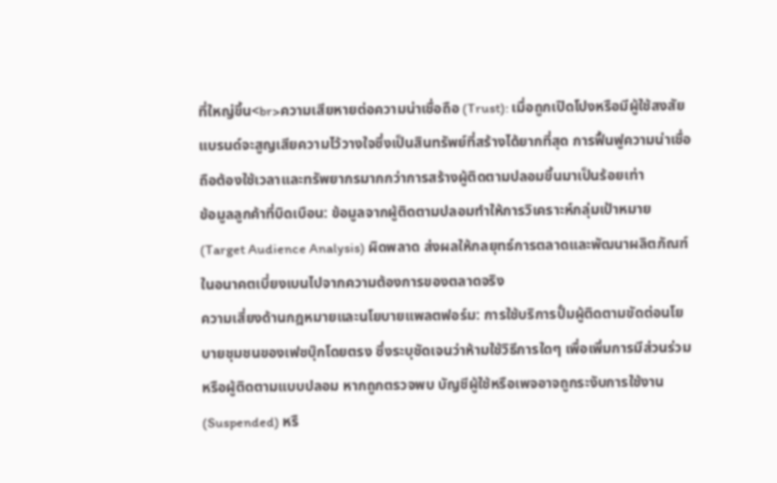ที่ใหญ่ขึ้น<br>ความเสียหายต่อความน่าเชื่อถือ (Trust): เมื่อถูกเปิดโปงหรือมีผู้ใช้สงสัย แบรนด์จะสูญเสียความไว้วางใจซึ่งเป็นสินทรัพย์ที่สร้างได้ยากที่สุด การฟื้นฟูความน่าเชื่อถือต้องใช้เวลาและทรัพยากรมากกว่าการสร้างผู้ติดตามปลอมขึ้นมาเป็นร้อยเท่า
ข้อมูลลูกค้าที่บิดเบือน: ข้อมูลจากผู้ติดตามปลอมทำให้การวิเคราะห์กลุ่มเป้าหมาย (Target Audience Analysis) ผิดพลาด ส่งผลให้กลยุทธ์การตลาดและพัฒนาผลิตภัณฑ์ในอนาคตเบี่ยงเบนไปจากความต้องการของตลาดจริง
ความเสี่ยงด้านกฎหมายและนโยบายแพลตฟอร์ม: การใช้บริการปั้มผู้ติดตามขัดต่อนโยบายชุมชนของเฟซบุ๊กโดยตรง ซึ่งระบุชัดเจนว่าห้ามใช้วิธีการใดๆ เพื่อเพิ่มการมีส่วนร่วมหรือผู้ติดตามแบบปลอม หากถูกตรวจพบ บัญชีผู้ใช้หรือเพจอาจถูกระงับการใช้งาน (Suspended) หรื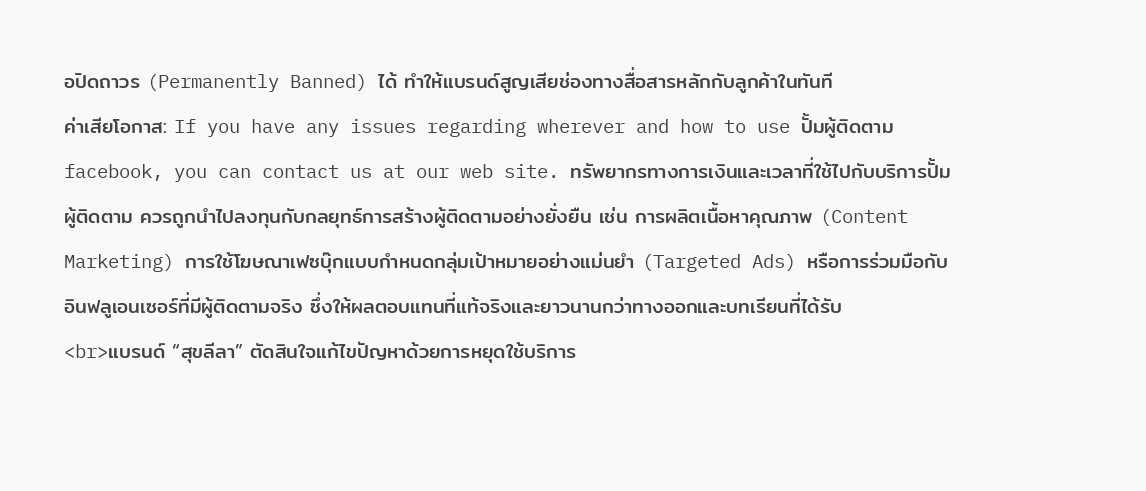อปิดถาวร (Permanently Banned) ได้ ทำให้แบรนด์สูญเสียช่องทางสื่อสารหลักกับลูกค้าในทันที
ค่าเสียโอกาส: If you have any issues regarding wherever and how to use ปั้มผู้ติดตาม facebook, you can contact us at our web site. ทรัพยากรทางการเงินและเวลาที่ใช้ไปกับบริการปั้มผู้ติดตาม ควรถูกนำไปลงทุนกับกลยุทธ์การสร้างผู้ติดตามอย่างยั่งยืน เช่น การผลิตเนื้อหาคุณภาพ (Content Marketing) การใช้โฆษณาเฟซบุ๊กแบบกำหนดกลุ่มเป้าหมายอย่างแม่นยำ (Targeted Ads) หรือการร่วมมือกับอินฟลูเอนเซอร์ที่มีผู้ติดตามจริง ซึ่งให้ผลตอบแทนที่แท้จริงและยาวนานกว่าทางออกและบทเรียนที่ได้รับ
<br>แบรนด์ “สุขลีลา” ตัดสินใจแก้ไขปัญหาด้วยการหยุดใช้บริการ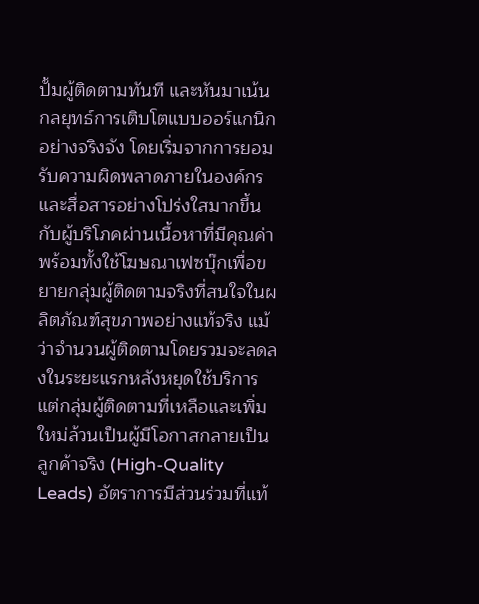ปั้มผู้ติดตามทันที และหันมาเน้นกลยุทธ์การเติบโตแบบออร์แกนิกอย่างจริงจัง โดยเริ่มจากการยอมรับความผิดพลาดภายในองค์กร และสื่อสารอย่างโปร่งใสมากขึ้นกับผู้บริโภคผ่านเนื้อหาที่มีคุณค่า พร้อมทั้งใช้โฆษณาเฟซบุ๊กเพื่อขยายกลุ่มผู้ติดตามจริงที่สนใจในผลิตภัณฑ์สุขภาพอย่างแท้จริง แม้ว่าจำนวนผู้ติดตามโดยรวมจะลดลงในระยะแรกหลังหยุดใช้บริการ แต่กลุ่มผู้ติดตามที่เหลือและเพิ่มใหม่ล้วนเป็นผู้มีโอกาสกลายเป็นลูกค้าจริง (High-Quality Leads) อัตราการมีส่วนร่วมที่แท้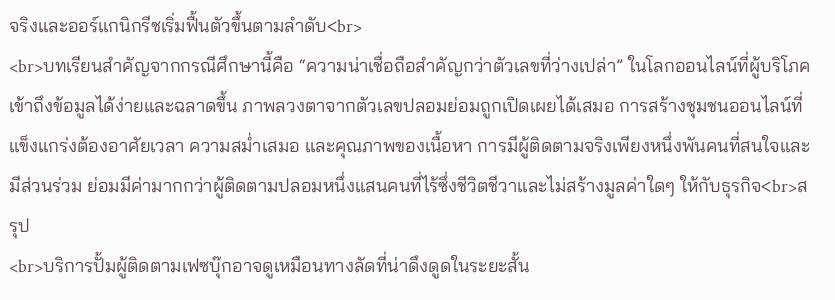จริงและออร์แกนิกรีชเริ่มฟื้นตัวขึ้นตามลำดับ<br>
<br>บทเรียนสำคัญจากกรณีศึกษานี้คือ “ความน่าเชื่อถือสำคัญกว่าตัวเลขที่ว่างเปล่า” ในโลกออนไลน์ที่ผู้บริโภคเข้าถึงข้อมูลได้ง่ายและฉลาดขึ้น ภาพลวงตาจากตัวเลขปลอมย่อมถูกเปิดเผยได้เสมอ การสร้างชุมชนออนไลน์ที่แข็งแกร่งต้องอาศัยเวลา ความสม่ำเสมอ และคุณภาพของเนื้อหา การมีผู้ติดตามจริงเพียงหนึ่งพันคนที่สนใจและมีส่วนร่วม ย่อมมีค่ามากกว่าผู้ติดตามปลอมหนึ่งแสนคนที่ไร้ซึ่งชีวิตชีวาและไม่สร้างมูลค่าใดๆ ให้กับธุรกิจ<br>สรุป
<br>บริการปั้มผู้ติดตามเฟซบุ๊กอาจดูเหมือนทางลัดที่น่าดึงดูดในระยะสั้น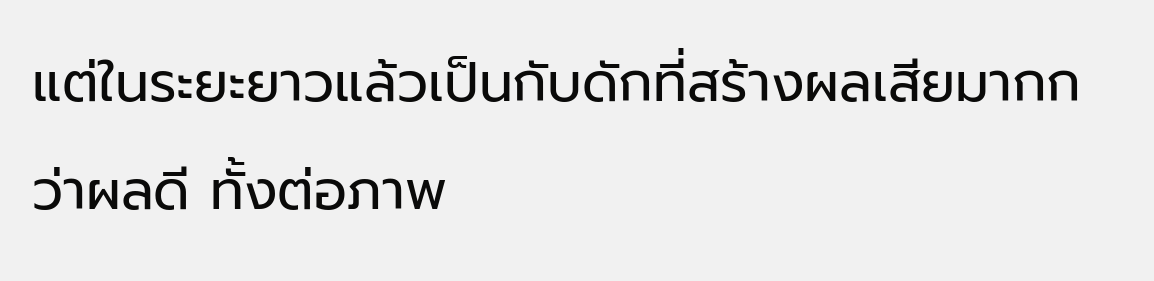แต่ในระยะยาวแล้วเป็นกับดักที่สร้างผลเสียมากกว่าผลดี ทั้งต่อภาพ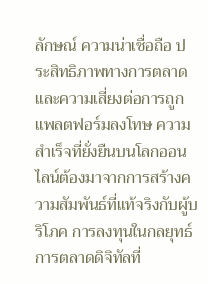ลักษณ์ ความน่าเชื่อถือ ประสิทธิภาพทางการตลาด และความเสี่ยงต่อการถูกแพลตฟอร์มลงโทษ ความสำเร็จที่ยั่งยืนบนโลกออนไลน์ต้องมาจากการสร้างความสัมพันธ์ที่แท้จริงกับผู้บริโภค การลงทุนในกลยุทธ์การตลาดดิจิทัลที่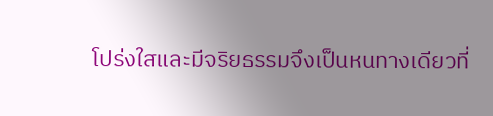โปร่งใสและมีจริยธรรมจึงเป็นหนทางเดียวที่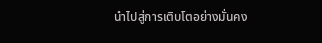นำไปสู่การเติบโตอย่างมั่นคง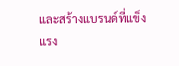และสร้างแบรนด์ที่แข็งแรง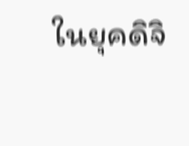ในยุคดิจิ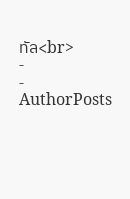ทัล<br>
-
-
AuthorPosts